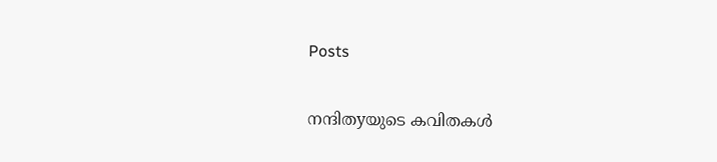Posts

നന്ദിതyയുടെ കവിതകള്‍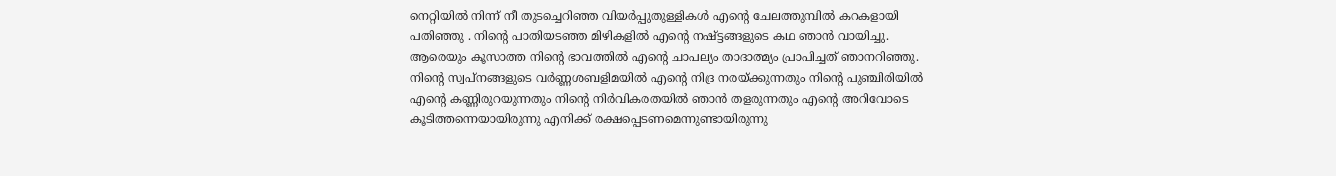നെറ്റിയില്‍ നിന്ന് നീ തുടച്ചെറിഞ്ഞ വിയര്‍പ്പുതുള്ളികള്‍ എന്റെ ചേലത്തുമ്പില്‍ കറകളായി പതിഞ്ഞു . നിന്റെ പാതിയടഞ്ഞ മിഴികളില്‍ എന്റെ നഷ്ട്ടങ്ങളുടെ കഥ ഞാന്‍ വായിച്ചു. ആരെയും കൂസാത്ത നിന്റെ ഭാവത്തില്‍ എന്റെ ചാപല്യം താദാത്മ്യം പ്രാപിച്ചത് ഞാനറിഞ്ഞു. നിന്റെ സ്വപ്നങ്ങളുടെ വര്‍ണ്ണശബളിമയില്‍ എന്റെ നിദ്ര നരയ്ക്കുന്നതും നിന്റെ പുഞ്ചിരിയില്‍ എന്റെ കണ്ണിരുറയുന്നതും നിന്റെ നിര്‍വികരതയില്‍ ഞാന്‍ തളരുന്നതും എന്റെ അറിവോടെ കൂടിത്തന്നെയായിരുന്നു എനിക്ക് രക്ഷപ്പെടണമെന്നുണ്ടായിരുന്നു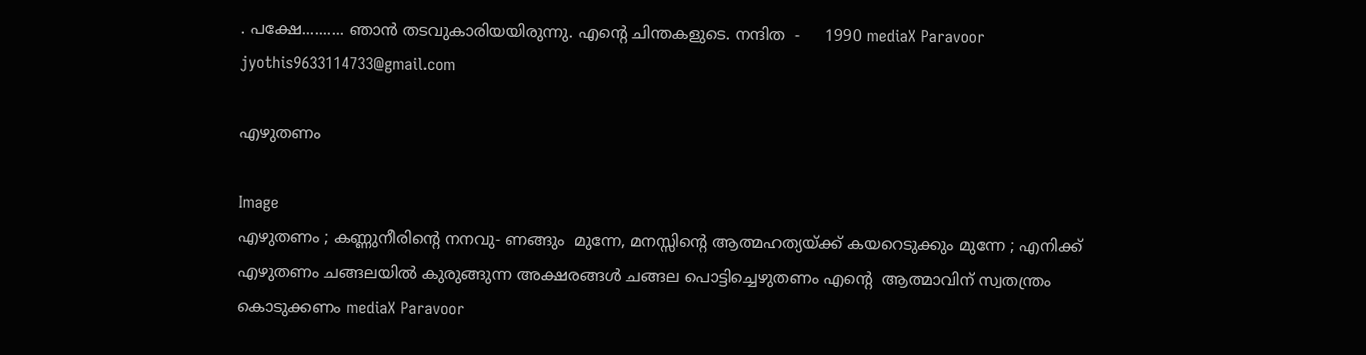. പക്ഷേ.......... ഞാന്‍ തടവുകാരിയയിരുന്നു. എന്റെ ചിന്തകളുടെ. നന്ദിത  -     1990 mediaX Paravoor jyothis9633114733@gmail.com

എഴുതണം

Image
എഴുതണം ; കണ്ണുനീരിന്റെ നനവു- ണങ്ങും  മുന്നേ, മനസ്സിന്റെ ആത്മഹത്യയ്ക്ക് കയറെടുക്കും മുന്നേ ; എനിക്ക് എഴുതണം ചങ്ങലയില്‍ കുരുങ്ങുന്ന അക്ഷരങ്ങള്‍ ചങ്ങല പൊട്ടിച്ചെഴുതണം എന്റെ  ആത്മാവിന് സ്വതന്ത്രം കൊടുക്കണം mediaX Paravoor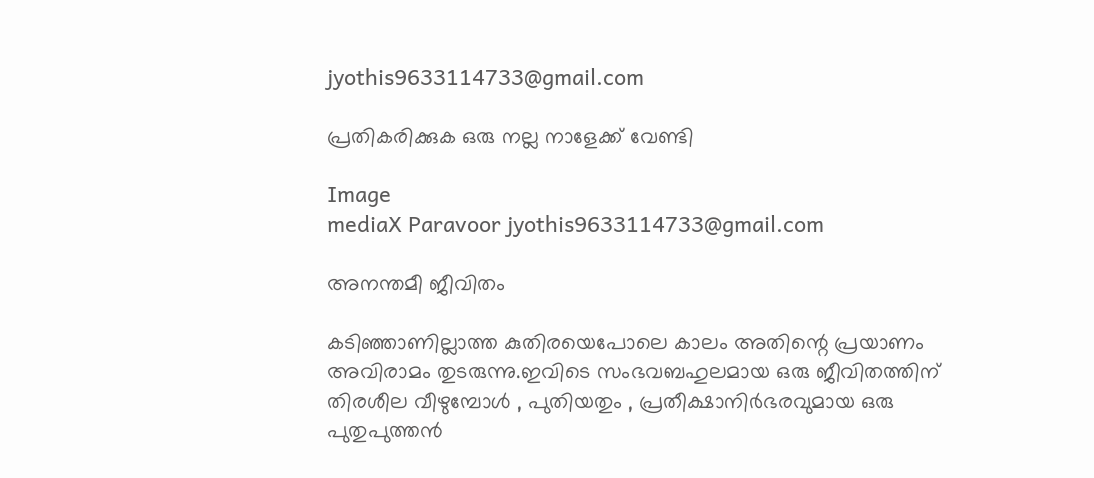jyothis9633114733@gmail.com

പ്രതികരിക്കുക ഒരു നല്ല നാളേക്ക് വേണ്ടി

Image
mediaX Paravoor jyothis9633114733@gmail.com

അനന്തമീ ജീവിതം

കടിഞ്ഞാണില്ലാത്ത കുതിരയെപോലെ കാലം അതിന്റെ പ്രയാണം അവിരാമം തുടരുന്നു.ഇവിടെ സംഭവബഹുലമായ ഒരു ജീവിതത്തിന് തിരശീല വീഴുമ്പോള്‍ , പുതിയതും , പ്രതീക്ഷാനിര്‍ഭരവുമായ ഒരു പുതുപുത്തന്‍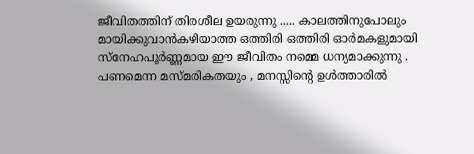ജീവിതത്തിന് തിരശീല ഉയരുന്നു ..... കാലത്തിനുപോലും മായിക്കുവാന്‍കഴിയാത്ത ഒത്തിരി ഒത്തിരി ഓര്‍മകളുമായി സ്നേഹപൂര്‍ണ്ണമായ ഈ ജീവിതം നമ്മെ ധന്യമാക്കുന്നു . പണമെന്ന മസ്മരികതയും , മനസ്സിന്റെ ഉള്‍ത്താരില്‍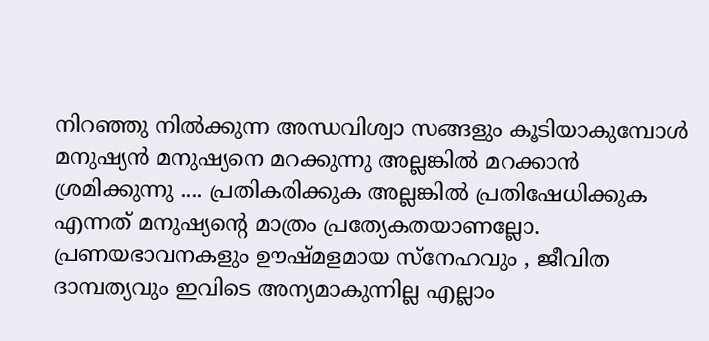നിറഞ്ഞു നില്‍ക്കുന്ന അന്ധവിശ്വാ സങ്ങളും കൂടിയാകുമ്പോള്‍ മനുഷ്യന്‍ മനുഷ്യനെ മറക്കുന്നു അല്ലങ്കില്‍ മറക്കാന്‍ ശ്രമിക്കുന്നു .... പ്രതികരിക്കുക അല്ലങ്കില്‍ പ്രതിഷേധിക്കുക എന്നത് മനുഷ്യന്റെ മാത്രം പ്രത്യേകതയാണല്ലോ. പ്രണയഭാവനകളും ഊഷ്മളമായ സ്നേഹവും , ജീവിത ദാമ്പത്യവും ഇവിടെ അന്യമാകുന്നില്ല എല്ലാം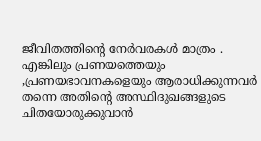ജീവിതത്തിന്റെ നേര്‍വരകള്‍ മാത്രം . എങ്കിലും പ്രണയത്തെയും ,പ്രണയഭാവനകളെയും ആരാധിക്കുന്നവര്‍ തന്നെ അതിന്റെ അസ്ഥിദുഖങ്ങളുടെ ചിതയോരുക്കുവാന്‍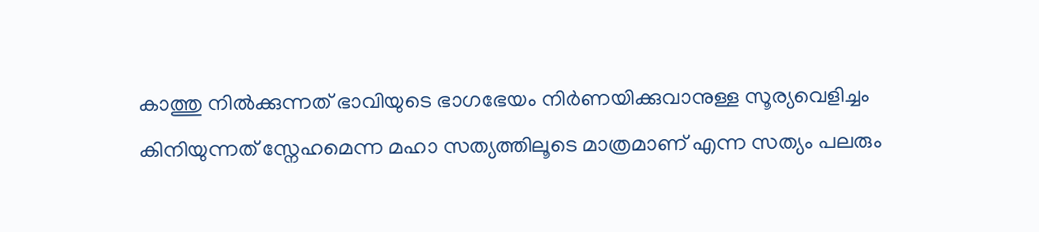കാത്തു നില്‍ക്കുന്നത് ഭാവിയുടെ ഭാഗഭേയം നിര്‍ണയിക്കുവാനുള്ള സൂര്യവെളിച്ചം കിനിയുന്നത് സ്നേഹമെന്ന മഹാ സത്യത്തിലൂടെ മാത്രമാണ് എന്ന സത്യം പലരും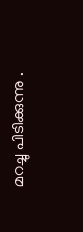മറച്ചു പിടിക്കുന്നു .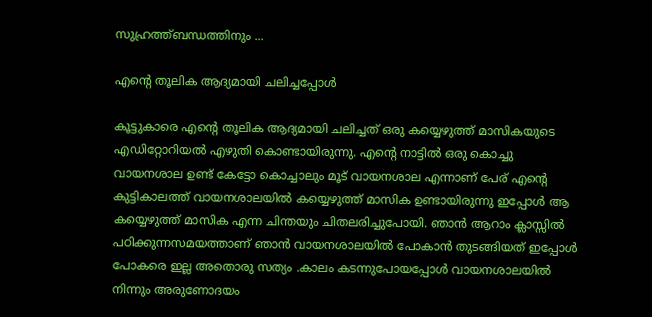സുഹ്രത്ത്ബന്ധത്തിനും ...

എന്‍റെ തൂലിക ആദ്യമായി ചലിച്ചപ്പോള്‍

കൂട്ടുകാരെ എന്‍റെ തൂലിക ആദ്യമായി ചലിച്ചത് ഒരു കയ്യെഴുത്ത് മാസികയുടെ എഡിറ്റോറിയല്‍ എഴുതി കൊണ്ടായിരുന്നു. എന്‍റെ നാട്ടില്‍ ഒരു കൊച്ചു വായനശാല ഉണ്ട് കേട്ടോ കൊച്ചാലും മൂട് വായനശാല എന്നാണ്‌ പേര് എന്‍റെ കുട്ടികാലത്ത് വായനശാലയില്‍ കയ്യെഴുത്ത് മാസിക ഉണ്ടായിരുന്നു ഇപ്പോള്‍ ആ കയ്യെഴുത്ത് മാസിക എന്ന ചിന്തയും ചിതലരിച്ചുപോയി. ഞാന്‍ ആറാം ക്ലാസ്സില്‍ പഠിക്കുന്നസമയത്താണ് ഞാന്‍ വായനശാലയില്‍ പോകാന്‍ തുടങ്ങിയത് ഇപ്പോള്‍ പോകരെ ഇല്ല അതൊരു സത്യം .കാലം കടന്നുപോയപ്പോള്‍ വായനശാലയില്‍ നിന്നും അരുണോദയം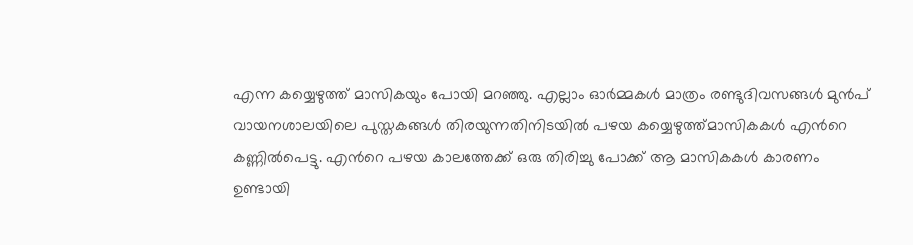എന്ന കയ്യെഴുത്ത് മാസികയും പോയി മറഞ്ഞു. എല്ലാം ഓര്‍മ്മകള്‍ മാത്രം രണ്ടുദിവസങ്ങള്‍ മുന്‍പ്‌ വായനശാലയിലെ പുസ്തകങ്ങള്‍ തിരയുന്നതിനിടയില്‍ പഴയ കയ്യെഴുത്ത്മാസികകള്‍ എന്‍റെ കണ്ണില്‍പെട്ടു. എന്‍റെ പഴയ കാലത്തേക്ക് ഒരു തിരിച്ചു പോക്ക് ആ മാസികകള്‍ കാരണം ഉണ്ടായി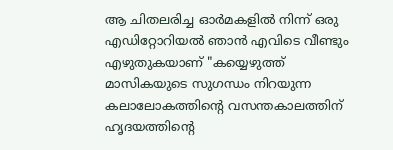ആ ചിതലരിച്ച ഓര്‍മകളില്‍ നിന്ന് ഒരു എഡിറ്റോറിയല്‍ ഞാന്‍ എവിടെ വീണ്ടും എഴുതുകയാണ് "കയ്യെഴുത്ത് മാസികയുടെ സുഗന്ധം നിറയുന്ന കലാലോകത്തിന്‍റെ വസന്തകാലത്തിന് ഹൃദയത്തിന്‍റെ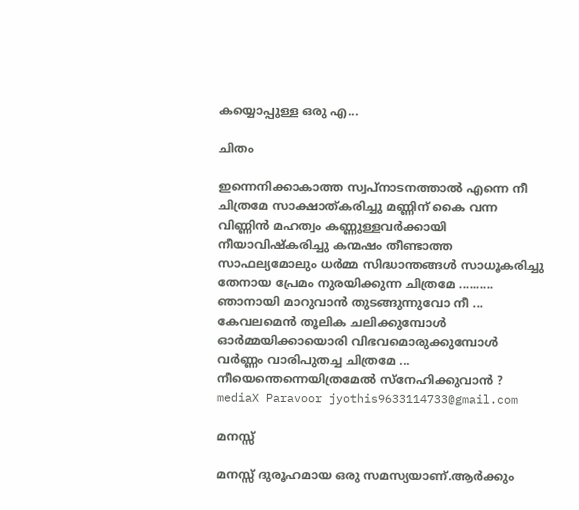കയ്യൊപ്പുള്ള ഒരു എ...

ചിതം

ഇന്നെനിക്കാകാത്ത സ്വപ്നാടനത്താല്‍ എന്നെ നീ ചിത്രമേ സാക്ഷാത്കരിച്ചു മണ്ണിന് കൈ വന്ന വിണ്ണിന്‍ മഹത്വം കണ്ണുള്ളവര്‍ക്കായി നീയാവിഷ്കരിച്ചു കന്മഷം തീണ്ടാത്ത സാഫല്യമോലും ധര്‍മ്മ സിദ്ധാന്തങ്ങള്‍ സാധൂകരിച്ചു തേനായ പ്രേമം നുരയിക്കുന്ന ചിത്രമേ .......... ഞാനായി മാറുവാന്‍ തുടങ്ങുന്നുവോ നീ ... കേവലമെന്‍ തൂലിക ചലിക്കുമ്പോള്‍ ഓര്‍മ്മയിക്കായൊരി വിഭവമൊരുക്കുമ്പോള്‍ വര്‍ണ്ണം വാരിപുതച്ച ചിത്രമേ ... നീയെന്തെന്നെയിത്രമേല്‍ സ്നേഹിക്കുവാന്‍ ? mediaX Paravoor jyothis9633114733@gmail.com

മനസ്സ്

മനസ്സ് ദുരൂഹമായ ഒരു സമസ്യയാണ്.ആര്‍ക്കും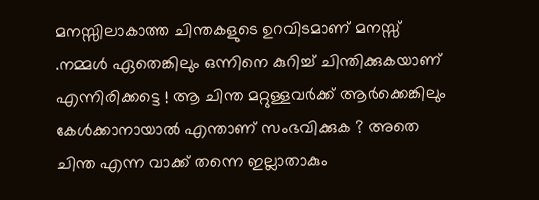മനസ്സിലാകാത്ത ചിന്തകളുടെ ഉറവിടമാണ് മനസ്സ് .നമ്മള്‍ ഏതെങ്കിലും ഒന്നിനെ കുറിച്ച് ചിന്തിക്കുകയാണ് എന്നിരിക്കട്ടെ ! ആ ചിന്ത മറ്റുള്ളവര്‍ക്ക് ആര്‍ക്കെങ്കിലും കേള്‍ക്കാനായാല്‍ എന്താണ് സംഭവിക്കുക ? അതെ ചിന്ത എന്ന വാക്ക് തന്നെ ഇല്ലാതാകും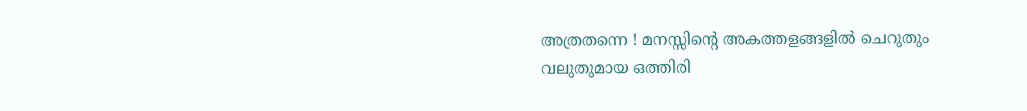അത്രതന്നെ ! മനസ്സിന്‍റെ അകത്തളങ്ങളില്‍ ചെറുതും വലുതുമായ ഒത്തിരി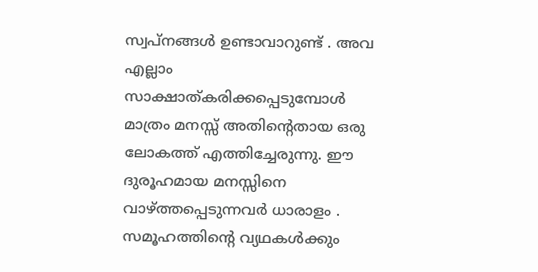സ്വപ്‌നങ്ങള്‍ ഉണ്ടാവാറുണ്ട് . അവ എല്ലാം സാക്ഷാത്കരിക്കപ്പെടുമ്പോള്‍ മാത്രം മനസ്സ് അതിന്‍റെതായ ഒരു ലോകത്ത് എത്തിച്ചേരുന്നു. ഈ ദുരൂഹമായ മനസ്സിനെ വാഴ്ത്തപ്പെടുന്നവര്‍ ധാരാളം . സമൂഹത്തിന്‍റെ വ്യഥകള്‍ക്കും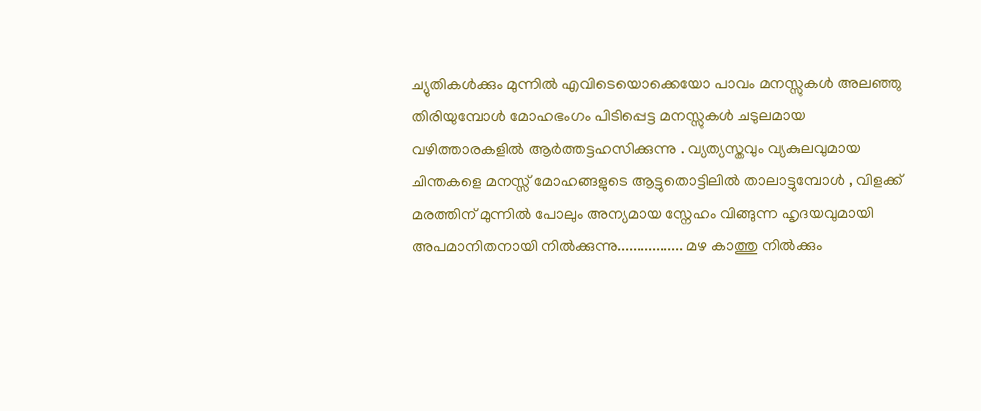ച്യുതികള്‍ക്കും മുന്നില്‍ എവിടെയൊക്കെയോ പാവം മനസ്സുകള്‍ അലഞ്ഞു തിരിയുമ്പോള്‍ മോഹഭംഗം പിടിപ്പെട്ട മനസ്സുകള്‍ ചടുലമായ വഴിത്താരകളില്‍ ആര്‍ത്തട്ടഹസിക്കുന്നു . വ്യത്യസ്തവും വ്യകുലവുമായ ചിന്തകളെ മനസ്സ് മോഹങ്ങളുടെ ആട്ടുതൊട്ടിലില്‍ താലാട്ടുമ്പോള്‍ , വിളക്ക് മരത്തിന് മുന്നില്‍ പോലും അന്യമായ സ്നേഹം വിങ്ങുന്ന ഹൃദയവുമായി അപമാനിതനായി നില്‍ക്കുന്നു................. മഴ കാത്തു നില്‍ക്കും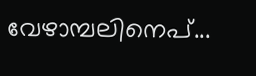വേഴാമ്പലിനെപ്...